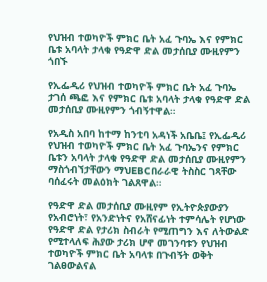የህዝብ ተወካዮች ምክር ቤት አፈ ጉባኤ እና የምክር ቤቱ አባላት ታላቁ የዓድዋ ድል መታሰቢያ ሙዚየምን ጎበኙ

የኢፌዲሪ የህዝብ ተወካዮች ምክር ቤት አፈ ጉባኤ ታገሰ ጫፎ እና የምክር ቤቱ አባላት ታላቁ የዓድዋ ድል መታሰቢያ ሙዚየምን ጎብኝተዋል።

የአዲስ አበባ ከተማ ከንቲባ አዳነች አቤቤ፤ የኢፌዲሪ የህዝብ ተወካዮች ምክር ቤት አፈ ጉባኤንና የምክር ቤቱን አባላት ታላቁ የዓድዋ ድል መታሰቢያ ሙዚየምን ማስጎብኘታቸውን ማህEBCበራራዊ ትስስር ገጻቸው ባሰፈሩት መልዕክት ገልጸዋል።

የዓድዋ ድል መታሰቢያ ሙዚየም የኢትዮጵያውያን የአብሮነት፣ የአንድነትና የአሸናፊነት ተምሳሌት የሆነው የዓድዋ ድል የታሪክ ስብራት የሚጠግን እና ለትውልድ የሚተላለፍ ሕያው ታሪክ ሆኖ መገንባቱን የህዝብ ተወካዮች ምክር ቤት አባላቱ በጉብኝት ወቅት ገልፀውልናል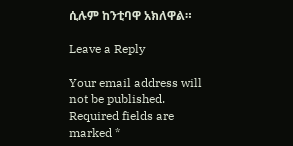ሲሉም ከንቲባዋ አክለዋል።

Leave a Reply

Your email address will not be published. Required fields are marked *